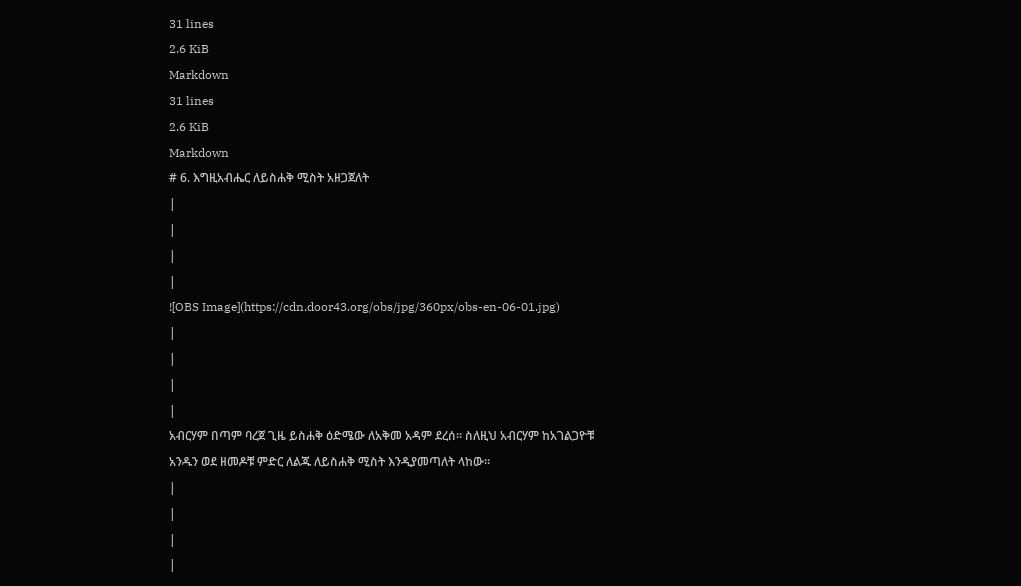31 lines
2.6 KiB
Markdown
31 lines
2.6 KiB
Markdown
# 6. እግዚአብሔር ለይስሐቅ ሚስት አዘጋጀለት
|
|
|
|
![OBS Image](https://cdn.door43.org/obs/jpg/360px/obs-en-06-01.jpg)
|
|
|
|
አብርሃም በጣም ባረጀ ጊዜ ይስሐቅ ዕድሜው ለአቅመ አዳም ደረሰ። ስለዚህ አብርሃም ከአገልጋዮቹ አንዱን ወደ ዘመዶቹ ምድር ለልጁ ለይስሐቅ ሚስት እንዲያመጣለት ላከው።
|
|
|
|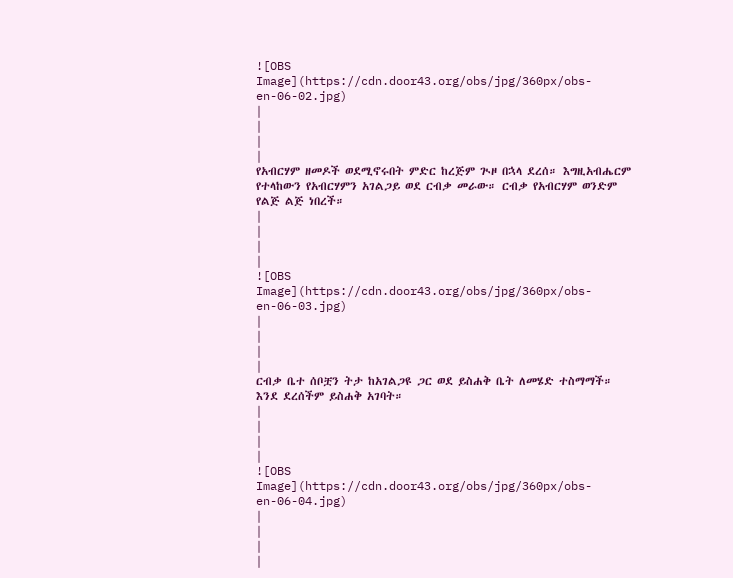![OBS Image](https://cdn.door43.org/obs/jpg/360px/obs-en-06-02.jpg)
|
|
|
|
የአብርሃም ዘመዶች ወደሚኖሩበት ምድር ከረጅም ጒዞ በኋላ ደረሰ። እግዚአብሔርም የተላከውን የአብርሃምን አገልጋይ ወደ ርብቃ መራው። ርብቃ የአብርሃም ወንድም የልጅ ልጅ ነበረች።
|
|
|
|
![OBS Image](https://cdn.door43.org/obs/jpg/360px/obs-en-06-03.jpg)
|
|
|
|
ርብቃ ቤተ ሰቦቿን ትታ ከአገልጋዩ ጋር ወደ ይስሐቅ ቤት ለመሄድ ተስማማች። እንደ ደረሰችም ይስሐቅ አገባት።
|
|
|
|
![OBS Image](https://cdn.door43.org/obs/jpg/360px/obs-en-06-04.jpg)
|
|
|
|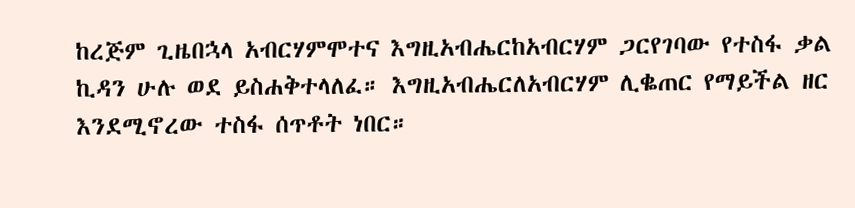ከረጅም ጊዜበኋላ አብርሃምሞተና እግዚአብሔርከአብርሃም ጋርየገባው የተስፋ ቃል ኪዳን ሁሉ ወደ ይስሐቅተላለፈ። እግዚአብሔርለአብርሃም ሊቈጠር የማይችል ዘር እንደሚኖረው ተስፋ ሰጥቶት ነበር።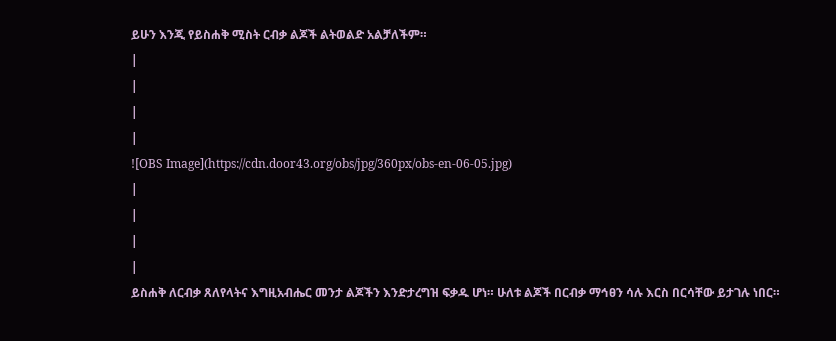ይሁን እንጂ የይስሐቅ ሚስት ርብቃ ልጆች ልትወልድ አልቻለችም።
|
|
|
|
![OBS Image](https://cdn.door43.org/obs/jpg/360px/obs-en-06-05.jpg)
|
|
|
|
ይስሐቅ ለርብቃ ጸለየላትና እግዚአብሔር መንታ ልጆችን እንድታረግዝ ፍቃዱ ሆነ። ሁለቱ ልጆች በርብቃ ማኅፀን ሳሉ እርስ በርሳቸው ይታገሉ ነበር።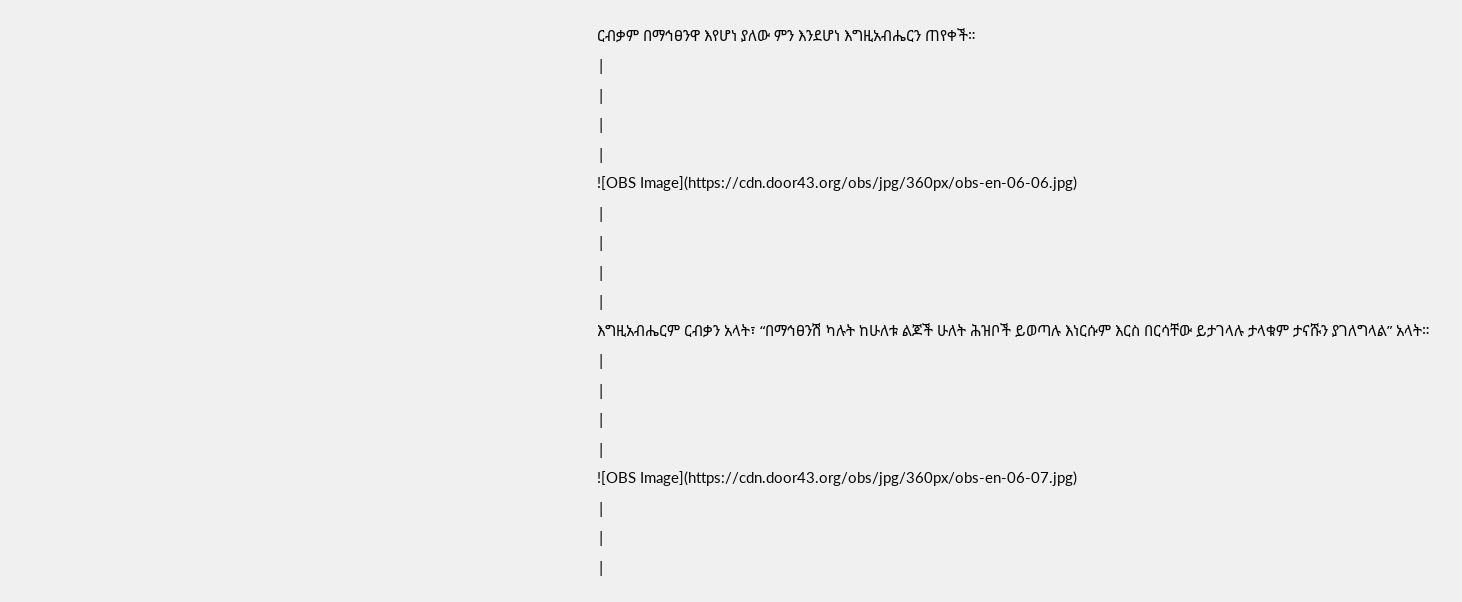ርብቃም በማኅፀንዋ እየሆነ ያለው ምን እንደሆነ እግዚአብሔርን ጠየቀች።
|
|
|
|
![OBS Image](https://cdn.door43.org/obs/jpg/360px/obs-en-06-06.jpg)
|
|
|
|
እግዚአብሔርም ርብቃን አላት፣ “በማኅፀንሽ ካሉት ከሁለቱ ልጆች ሁለት ሕዝቦች ይወጣሉ እነርሱም እርስ በርሳቸው ይታገላሉ ታላቁም ታናሹን ያገለግላል” አላት።
|
|
|
|
![OBS Image](https://cdn.door43.org/obs/jpg/360px/obs-en-06-07.jpg)
|
|
|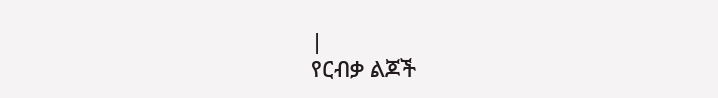|
የርብቃ ልጆች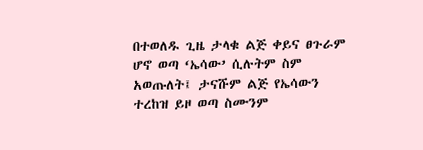በተወለዱ ጊዜ ታላቁ ልጅ ቀይና ፀጉራም ሆኖ ወጣ ‘ኤሳው’ ሲሉትም ስም አወጡለት፤ ታናሹም ልጅ የኤሳውን ተረከዝ ይዞ ወጣ ስሙንም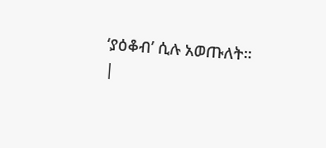‘ያዕቆብ’ ሲሉ አወጡለት።
|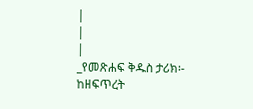|
|
|
_የመጽሐፍ ቅዱስ ታሪክ፡- ከዘፍጥረት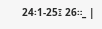24፡1-25፤ 26።_ |